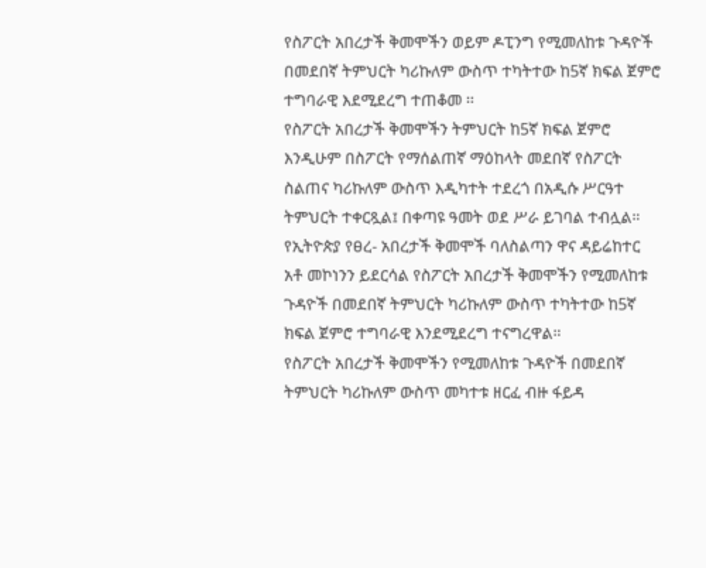የስፖርት አበረታች ቅመሞችን ወይም ዶፒንግ የሚመለከቱ ጉዳዮች በመደበኛ ትምህርት ካሪኩለም ውስጥ ተካትተው ከ5ኛ ክፍል ጀምሮ ተግባራዊ እደሚደረግ ተጠቆመ ፡፡
የስፖርት አበረታች ቅመሞችን ትምህርት ከ5ኛ ክፍል ጀምሮ እንዲሁም በስፖርት የማሰልጠኛ ማዕከላት መደበኛ የስፖርት ስልጠና ካሪኩለም ውስጥ እዲካተት ተደረጎ በአዲሱ ሥርዓተ ትምህርት ተቀርጿል፤ በቀጣዩ ዓመት ወደ ሥራ ይገባል ተብሏል።
የኢትዮጵያ የፀረ- አበረታች ቅመሞች ባለስልጣን ዋና ዳይሬከተር አቶ መኮነንን ይደርሳል የስፖርት አበረታች ቅመሞችን የሚመለከቱ ጉዳዮች በመደበኛ ትምህርት ካሪኩለም ውስጥ ተካትተው ከ5ኛ ክፍል ጀምሮ ተግባራዊ እንደሚደረግ ተናግረዋል።
የስፖርት አበረታች ቅመሞችን የሚመለከቱ ጉዳዮች በመደበኛ ትምህርት ካሪኩለም ውስጥ መካተቱ ዘርፈ ብዙ ፋይዳ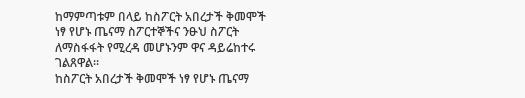ከማምጣቱም በላይ ከስፖርት አበረታች ቅመሞች ነፃ የሆኑ ጤናማ ስፖርተኞችና ንፁህ ስፖርት ለማስፋፋት የሚረዳ መሆኑንም ዋና ዳይሬከተሩ ገልጸዋል።
ከስፖርት አበረታች ቅመሞች ነፃ የሆኑ ጤናማ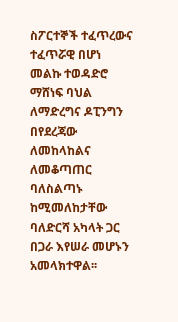ስፖርተኞች ተፈጥረውና ተፈጥሯዊ በሆነ መልኩ ተወዳድሮ ማሸነፍ ባህል ለማድረግና ዶፒንግን በየደረጃው ለመከላከልና ለመቆጣጠር ባለስልጣኑ ከሚመለከታቸው ባለድርሻ አካላት ጋር በጋራ እየሠራ መሆኑን አመላክተዋል፡፡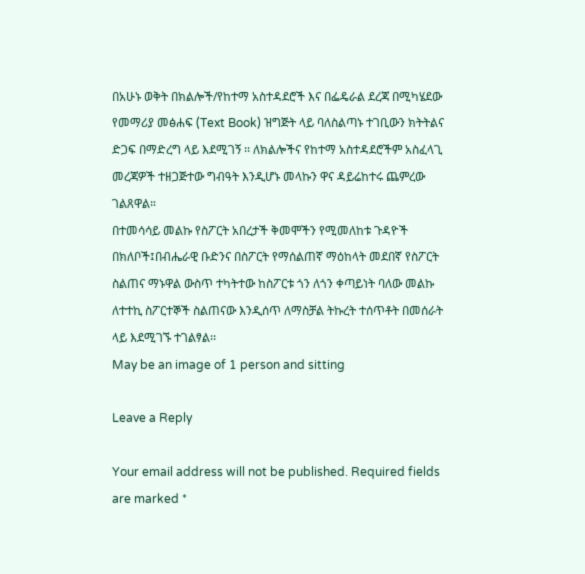በአሁኑ ወቅት በክልሎች/የከተማ አስተዳደሮች እና በፌዴራል ደረጃ በሚካሄደው የመማሪያ መፅሐፍ (Text Book) ዝግጅት ላይ ባለስልጣኑ ተገቢውን ክትትልና ድጋፍ በማድረግ ላይ እደሚገኝ ፡፡ ለክልሎችና የከተማ አስተዳደሮችም አስፈላጊ መረጃዎች ተዘጋጅተው ግብዓት እንዲሆኑ መላኩን ዋና ዳይሬከተሩ ጨምረው ገልጸዋል።
በተመሳሳይ መልኩ የስፖርት አበረታች ቅመሞችን የሚመለከቱ ጉዳዮች በክለቦች፤በብሔራዊ ቡድንና በስፖርት የማሰልጠኛ ማዕከላት መደበኛ የስፖርት ስልጠና ማኑዋል ውስጥ ተካትተው ከስፖርቱ ጎን ለጎን ቀጣይነት ባለው መልኩ ለተተኪ ስፖርተኞች ስልጠናው እንዲሰጥ ለማስቻል ትኩረት ተሰጥቶት በመሰራት ላይ እደሚገኙ ተገልፃል፡፡
May be an image of 1 person and sitting

Leave a Reply

Your email address will not be published. Required fields are marked *